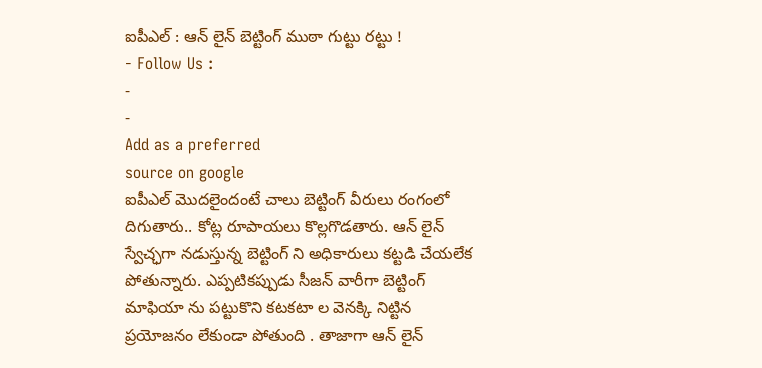ఐపీఎల్ : ఆన్ లైన్ బెట్టింగ్ ముఠా గుట్టు రట్టు !
- Follow Us :
-
-
Add as a preferred
source on google
ఐపీఎల్ మొదలైందంటే చాలు బెట్టింగ్ వీరులు రంగంలో దిగుతారు.. కోట్ల రూపాయలు కొల్లగొడతారు. ఆన్ లైన్ స్వేచ్ఛగా నడుస్తున్న బెట్టింగ్ ని అధికారులు కట్టడి చేయలేక పోతున్నారు. ఎప్పటికప్పుడు సీజన్ వారీగా బెట్టింగ్ మాఫియా ను పట్టుకొని కటకటా ల వెనక్కి నిట్టిన ప్రయోజనం లేకుండా పోతుంది . తాజాగా ఆన్ లైన్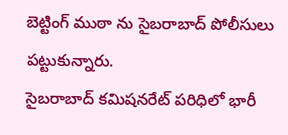బెట్టింగ్ ముఠా ను సైబరాబాద్ పోలీసులు పట్టుకున్నారు.
సైబరాబాద్ కమిషనరేట్ పరిధిలో భారీ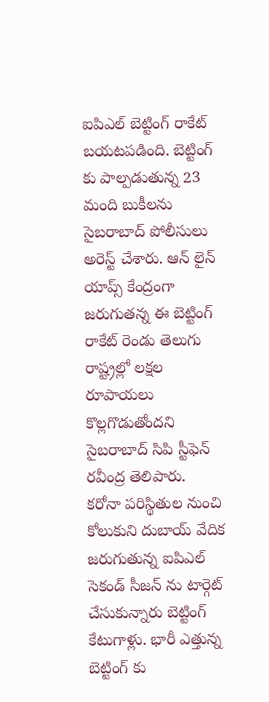ఐపిఎల్ బెట్టింగ్ రాకేట్ బయటపడింది. బెట్టింగ్ కు పాల్పడుతున్న 23 మంది బుకీలను సైబరాబాద్ పోలీసులు అరెస్ట్ చేశారు. ఆన్ లైన్ యాప్స్ కేంద్రంగా జరుగుతన్న ఈ బెట్టింగ్ రాకేట్ రెండు తెలుగు రాష్ట్రల్లో లక్షల రూపాయలు కొల్లగొడుతోందని సైబరాబాద్ సిపి స్టీఫెన్ రవీంద్ర తెలిపారు.
కరోనా పరిస్థితుల నుంచి కోలుకుని దుబాయ్ వేదిక జరుగుతున్న ఐపిఎల్ సెకండ్ సీజన్ ను టార్గెట్ చేసుకున్నారు బెట్టింగ్ కేటుగాళ్లు. భారీ ఎత్తున్న బెట్టింగ్ కు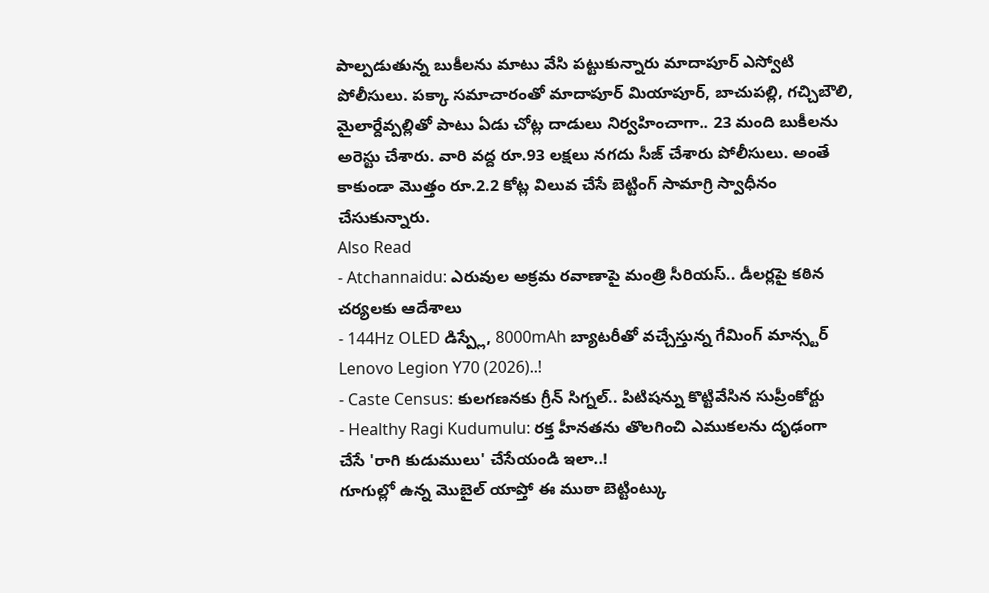పాల్పడుతున్న బుకీలను మాటు వేసి పట్టుకున్నారు మాదాపూర్ ఎస్వోటి పోలీసులు. పక్కా సమాచారంతో మాదాపూర్ మియాపూర్, బాచుపల్లి, గచ్చిబౌలి, మైలార్దేవ్పల్లితో పాటు ఏడు చోట్ల దాడులు నిర్వహించాగా.. 23 మంది బుకీలను అరెస్టు చేశారు. వారి వద్ద రూ.93 లక్షలు నగదు సీజ్ చేశారు పోలీసులు. అంతే కాకుండా మొత్తం రూ.2.2 కోట్ల విలువ చేసే బెట్టింగ్ సామాగ్రి స్వాధీనం చేసుకున్నారు.
Also Read
- Atchannaidu: ఎరువుల అక్రమ రవాణాపై మంత్రి సీరియస్.. డీలర్లపై కఠిన చర్యలకు ఆదేశాలు
- 144Hz OLED డిస్ప్లే, 8000mAh బ్యాటరీతో వచ్చేస్తున్న గేమింగ్ మాన్స్టర్ Lenovo Legion Y70 (2026)..!
- Caste Census: కులగణనకు గ్రీన్ సిగ్నల్.. పిటిషన్ను కొట్టివేసిన సుప్రీంకోర్టు
- Healthy Ragi Kudumulu: రక్త హీనతను తొలగించి ఎముకలను దృఢంగా చేసే 'రాగి కుడుములు' చేసేయండి ఇలా..!
గూగుల్లో ఉన్న మొబైల్ యాప్తో ఈ ముఠా బెట్టింట్కు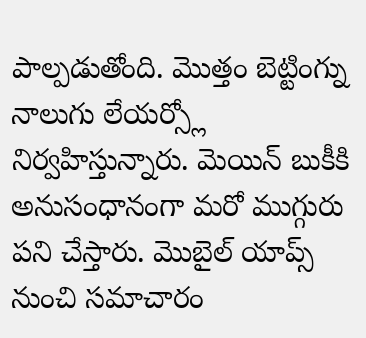పాల్పడుతోంది. మొత్తం బెట్టింగ్ను నాలుగు లేయర్స్లో నిర్వహిస్తున్నారు. మెయిన్ బుకీకి అనుసంధానంగా మరో ముగ్గురు పని చేస్తారు. మొబైల్ యాప్స్ నుంచి సమాచారం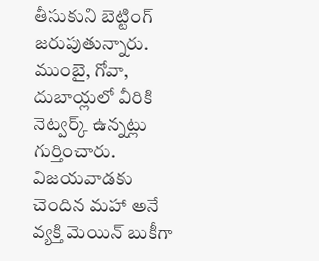తీసుకుని బెట్టింగ్ జరుపుతున్నారు. ముంబై, గోవా, దుబాయ్లలో వీరికి నెట్వర్క్ ఉన్నట్లు గుర్తించారు. విజయవాడకు చెందిన మహా అనే వ్యక్తి మెయిన్ బుకీగా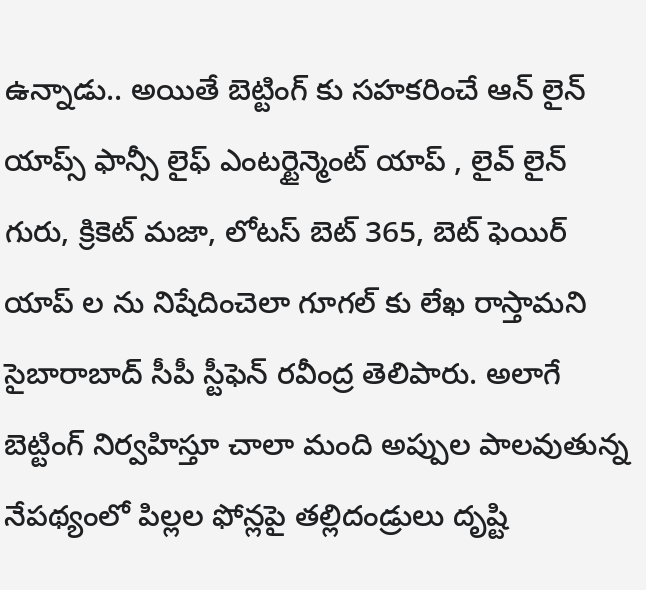ఉన్నాడు.. అయితే బెట్టింగ్ కు సహకరించే ఆన్ లైన్ యాప్స్ ఫాన్సీ లైఫ్ ఎంటర్టైన్మెంట్ యాప్ , లైవ్ లైన్ గురు, క్రికెట్ మజా, లోటస్ బెట్ 365, బెట్ ఫెయిర్ యాప్ ల ను నిషేదించెలా గూగల్ కు లేఖ రాస్తామని సైబారాబాద్ సీపీ స్టీఫెన్ రవీంద్ర తెలిపారు. అలాగే బెట్టింగ్ నిర్వహిస్తూ చాలా మంది అప్పుల పాలవుతున్న నేపథ్యంలో పిల్లల ఫోన్లపై తల్లిదండ్రులు దృష్టి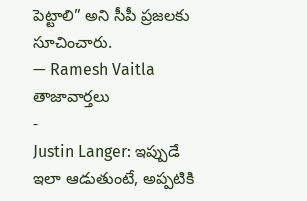పెట్టాలి” అని సీపీ ప్రజలకు సూచించారు.
— Ramesh Vaitla
తాజావార్తలు
-
Justin Langer: ఇప్పుడే ఇలా ఆడుతుంటే, అప్పటికి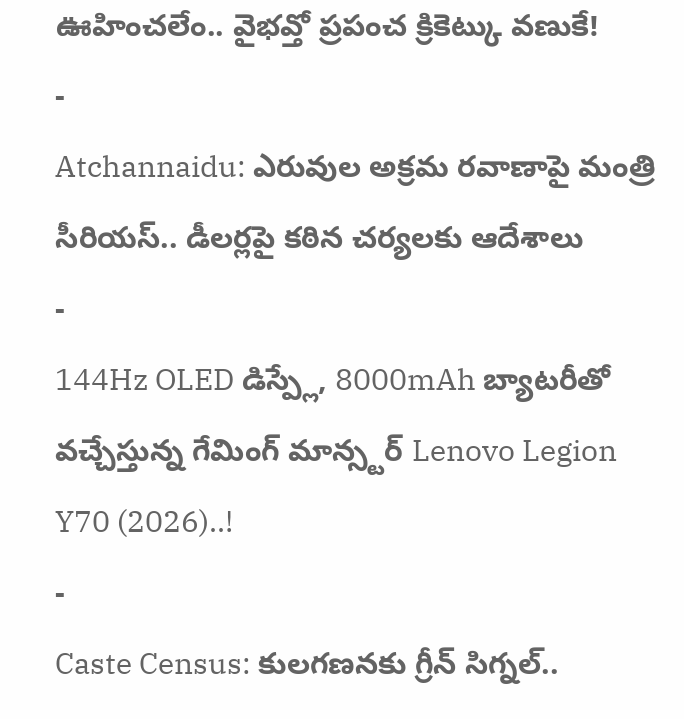ఊహించలేం.. వైభవ్తో ప్రపంచ క్రికెట్కు వణుకే!
-
Atchannaidu: ఎరువుల అక్రమ రవాణాపై మంత్రి సీరియస్.. డీలర్లపై కఠిన చర్యలకు ఆదేశాలు
-
144Hz OLED డిస్ప్లే, 8000mAh బ్యాటరీతో వచ్చేస్తున్న గేమింగ్ మాన్స్టర్ Lenovo Legion Y70 (2026)..!
-
Caste Census: కులగణనకు గ్రీన్ సిగ్నల్..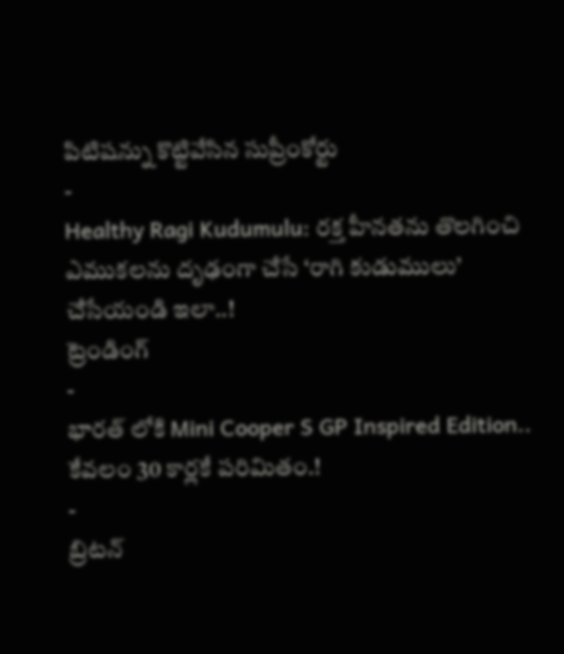పిటిషన్ను కొట్టివేసిన సుప్రీంకోర్టు
-
Healthy Ragi Kudumulu: రక్త హీనతను తొలగించి ఎముకలను దృఢంగా చేసే ‘రాగి కుడుములు’ చేసేయండి ఇలా..!
ట్రెండింగ్
-
భారత్ లోకి Mini Cooper S GP Inspired Edition.. కేవలం 30 కార్లకే పరిమితం.!
-
బ్రిటన్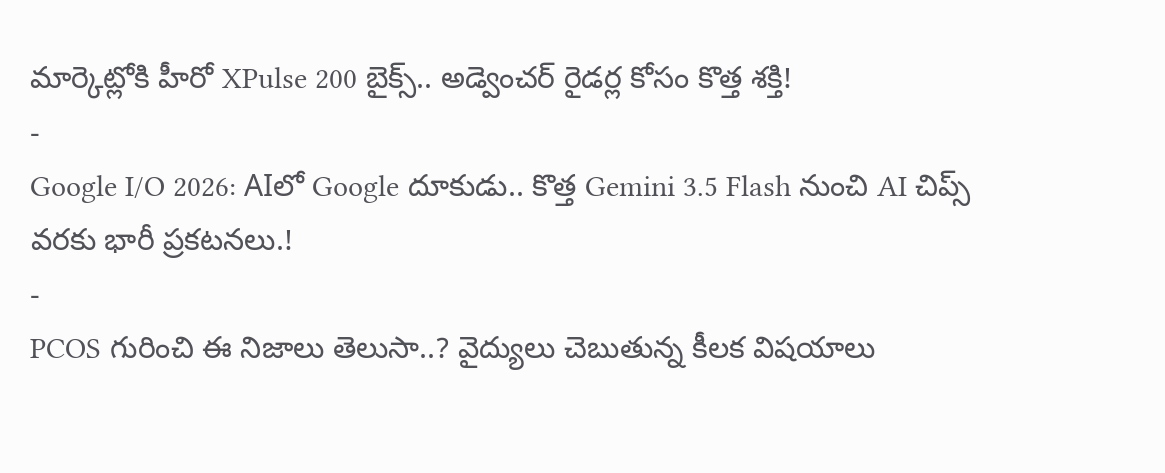మార్కెట్లోకి హీరో XPulse 200 బైక్స్.. అడ్వెంచర్ రైడర్ల కోసం కొత్త శక్తి!
-
Google I/O 2026: AIలో Google దూకుడు.. కొత్త Gemini 3.5 Flash నుంచి AI చిప్స్ వరకు భారీ ప్రకటనలు.!
-
PCOS గురించి ఈ నిజాలు తెలుసా..? వైద్యులు చెబుతున్న కీలక విషయాలు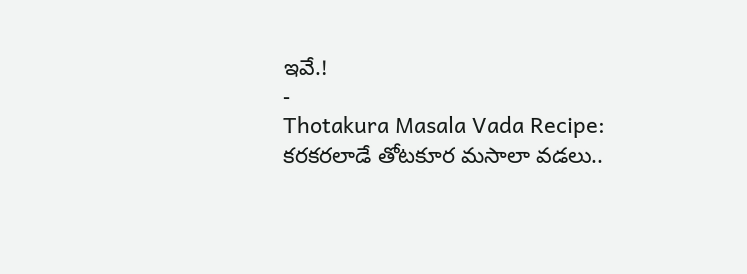ఇవే.!
-
Thotakura Masala Vada Recipe: కరకరలాడే తోటకూర మసాలా వడలు..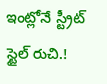ఇంట్లోనే స్ట్రీట్ స్టైల్ రుచి.!